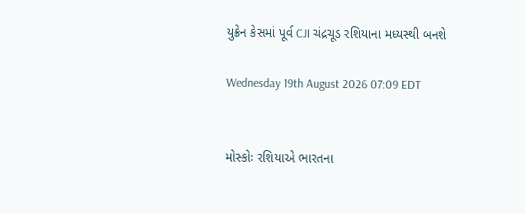યુક્રેન કેસમાં પૂર્વ CJI ચંદ્રચૂડ રશિયાના મધ્યસ્થી બનશે

Wednesday 19th August 2026 07:09 EDT


મોસ્કોઃ રશિયાએ ભારતના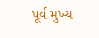પૂર્વ મુખ્ય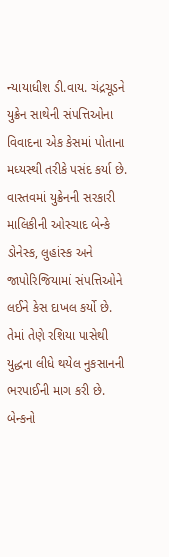ન્યાયાધીશ ડી.વાય. ચંદ્રચૂડને યુક્રેન સાથેની સંપત્તિઓના વિવાદના એક કેસમાં પોતાના મધ્યસ્થી તરીકે પસંદ કર્યા છે. વાસ્તવમાં યુક્રેનની સરકારી માલિકીની ઓસ્ચાદ બેન્કે ડોનેસ્ક, લુહાંસ્ક અને જાપોરિજિયામાં સંપત્તિઓને લઈને કેસ દાખલ કર્યો છે. તેમાં તેણે રશિયા પાસેથી યુદ્ધના લીધે થયેલ નુકસાનની ભરપાઈની માગ કરી છે. બેન્કનો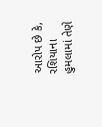આરોપ છે કે, રશિયાના હુમલામાં તેણે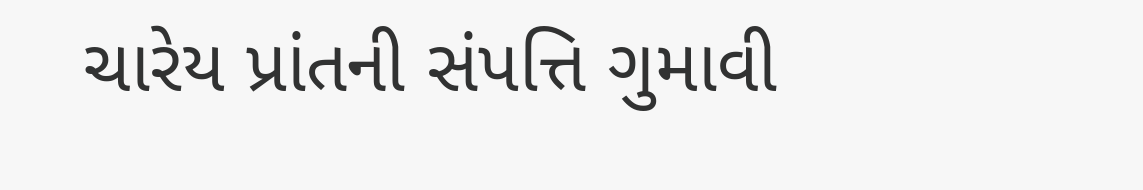ચારેય પ્રાંતની સંપત્તિ ગુમાવી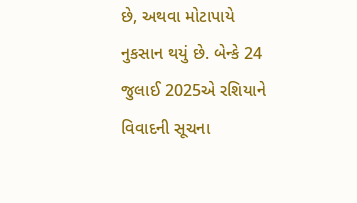છે, અથવા મોટાપાયે નુકસાન થયું છે. બેન્કે 24 જુલાઈ 2025એ રશિયાને વિવાદની સૂચના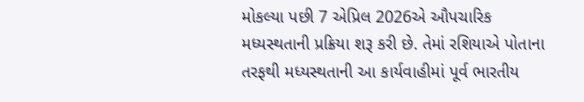મોકલ્યા પછી 7 એપ્રિલ 2026એ ઔપચારિક મધ્યસ્થતાની પ્રક્રિયા શરૂ કરી છે. તેમાં રશિયાએ પોતાના તરફથી મધ્યસ્થતાની આ કાર્યવાહીમાં પૂર્વ ભારતીય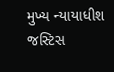મુખ્ય ન્યાયાધીશ જસ્ટિસ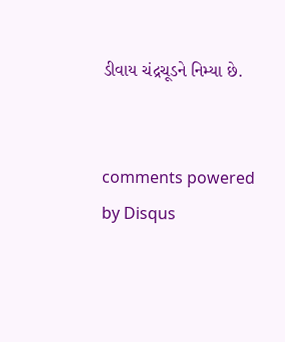ડીવાય ચંદ્રચૂડને નિમ્યા છે.


comments powered by Disqus